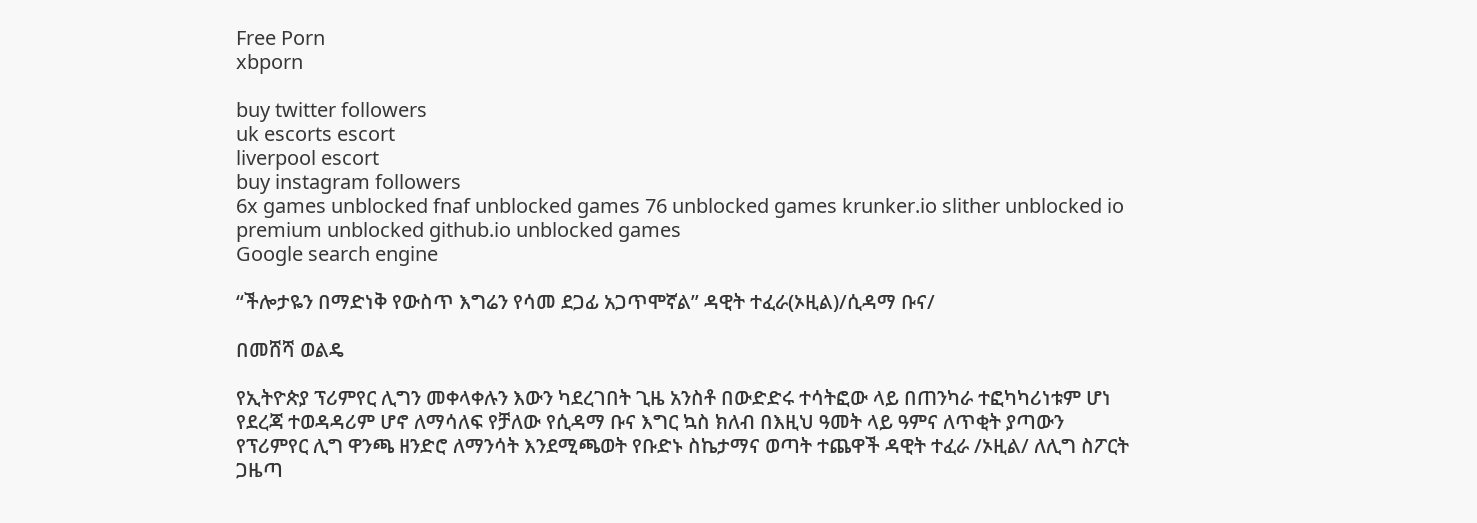Free Porn
xbporn

buy twitter followers
uk escorts escort
liverpool escort
buy instagram followers
6x games unblocked fnaf unblocked games 76 unblocked games krunker.io slither unblocked io premium unblocked github.io unblocked games
Google search engine

“ችሎታዬን በማድነቅ የውስጥ እግሬን የሳመ ደጋፊ አጋጥሞኛል” ዳዊት ተፈራ(ኦዚል)/ሲዳማ ቡና/

በመሸሻ ወልዴ

የኢትዮጵያ ፕሪምየር ሊግን መቀላቀሉን እውን ካደረገበት ጊዜ አንስቶ በውድድሩ ተሳትፎው ላይ በጠንካራ ተፎካካሪነቱም ሆነ የደረጃ ተወዳዳሪም ሆኖ ለማሳለፍ የቻለው የሲዳማ ቡና እግር ኳስ ክለብ በእዚህ ዓመት ላይ ዓምና ለጥቂት ያጣውን የፕሪምየር ሊግ ዋንጫ ዘንድሮ ለማንሳት እንደሚጫወት የቡድኑ ስኬታማና ወጣት ተጨዋች ዳዊት ተፈራ /ኦዚል/ ለሊግ ስፖርት ጋዜጣ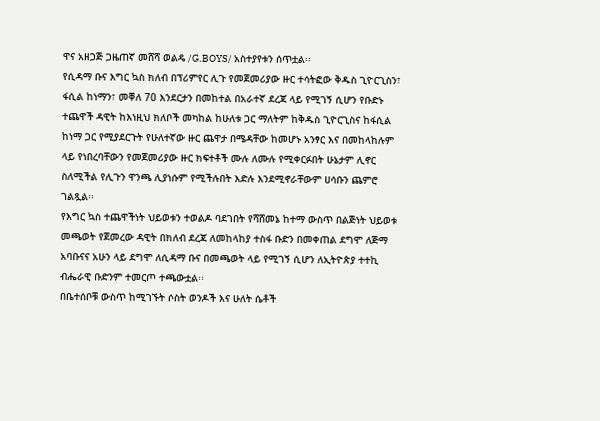ዋና አዘጋጅ ጋዜጠኛ መሸሻ ወልዴ /G.BOYS/ አስተያየቱን ሰጥቷል፡፡
የሲዳማ ቡና እግር ኳስ ክለብ በፕሪምየር ሊጉ የመጀመሪያው ዙር ተሳትፎው ቅዱስ ጊዮርጊስን፣ ፋሲል ከነማን፣ መቐለ 70 እንደርታን በመከተል በአራተኛ ደረጃ ላይ የሚገኝ ሲሆን የቡድኑ ተጨዋች ዳዊት ከእነዚህ ክለቦች መካከል ከሁለቱ ጋር ማለትም ከቅዱስ ጊዮርጊስና ከፋሲል ከነማ ጋር የሚያደርጉት የሁለተኛው ዙር ጨዋታ በሜዳቸው ከመሆኑ አንፃር እና በመከላከሉም ላይ የነበረባቸውን የመጀመሪያው ዙር ክፍተቶች ሙሉ ለሙሉ የሚቀርፉበት ሁኔታም ሊኖር ስለሚችል የሊጉን ዋንጫ ሊያነሱም የሚችሉበት እድሉ እንደሚኖራቸውም ሀሳቡን ጨምሮ ገልጿል፡፡
የእግር ኳስ ተጨዋችነት ህይወቱን ተወልዶ ባደገበት የሻሸመኔ ከተማ ውስጥ በልጅነት ህይወቱ መጫወት የጀመረው ዳዊት በክለብ ደረጃ ለመከላከያ ተስፋ ቡድን በመቀጠል ደግሞ ለጅማ አባቡናና አሁን ላይ ደግሞ ለሲዳማ ቡና በመጫወት ላይ የሚገኝ ሲሆን ለኢትዮጵያ ተተኪ ብሔራዊ ቡድንም ተመርጦ ተጫውቷል፡፡
በቤተሰቦቹ ውስጥ ከሚገኙት ሶስት ወንዶች እና ሁለት ሴቶች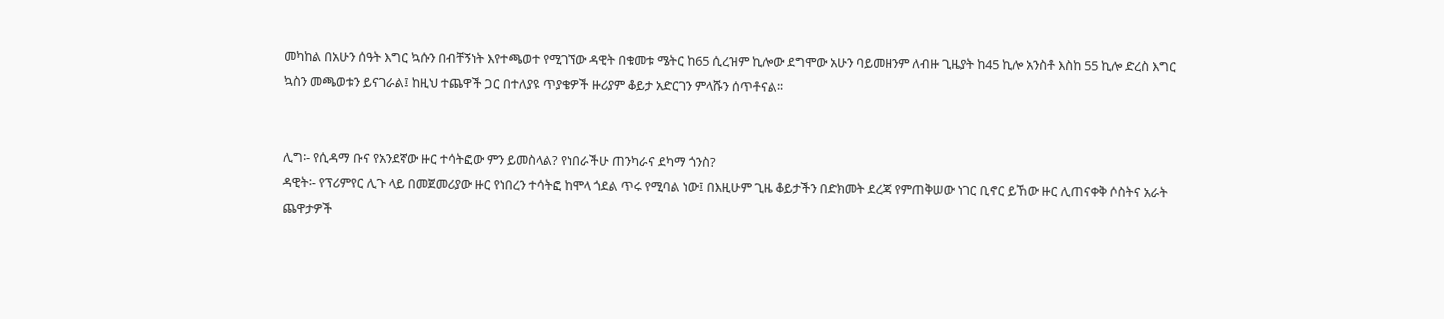መካከል በአሁን ሰዓት እግር ኳሱን በብቸኝነት እየተጫወተ የሚገኘው ዳዊት በቁመቱ ሜትር ከ65 ሲረዝም ኪሎው ደግሞው አሁን ባይመዘንም ለብዙ ጊዜያት ከ45 ኪሎ አንስቶ እስከ 55 ኪሎ ድረስ እግር ኳስን መጫወቱን ይናገራል፤ ከዚህ ተጨዋች ጋር በተለያዩ ጥያቄዎች ዙሪያም ቆይታ አድርገን ምላሹን ሰጥቶናል፡፡


ሊግ፡- የሲዳማ ቡና የአንደኛው ዙር ተሳትፎው ምን ይመስላል? የነበራችሁ ጠንካራና ደካማ ጎንስ?
ዳዊት፡- የፕሪምየር ሊጉ ላይ በመጀመሪያው ዙር የነበረን ተሳትፎ ከሞላ ጎደል ጥሩ የሚባል ነው፤ በእዚሁም ጊዜ ቆይታችን በድክመት ደረጃ የምጠቅሠው ነገር ቢኖር ይኸው ዙር ሊጠናቀቅ ሶስትና አራት ጨዋታዎች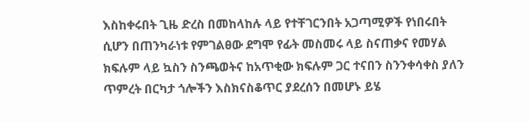እስከቀሩበት ጊዜ ድረስ በመከላከሉ ላይ የተቸገርንበት አጋጣሚዎች የነበሩበት ሲሆን በጠንካራነቱ የምገልፀው ደግሞ የፊት መስመሩ ላይ ስናጠቃና የመሃል ክፍሉም ላይ ኳስን ስንጫወትና ከአጥቂው ክፍሉም ጋር ተናበን ስንንቀሳቀስ ያለን ጥምረት በርካታ ጎሎችን እስክናስቆጥር ያደረሰን በመሆኑ ይሄ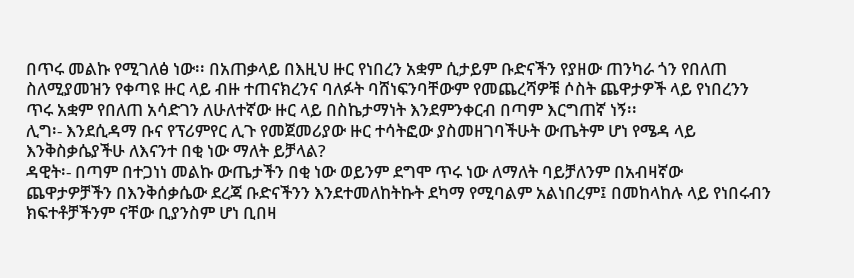በጥሩ መልኩ የሚገለፅ ነው፡፡ በአጠቃላይ በእዚህ ዙር የነበረን አቋም ሲታይም ቡድናችን የያዘው ጠንካራ ጎን የበለጠ ስለሚያመዝን የቀጣዩ ዙር ላይ ብዙ ተጠናክረንና ባለፉት ባሸነፍንባቸውም የመጨረሻዎቹ ሶስት ጨዋታዎች ላይ የነበረንን ጥሩ አቋም የበለጠ አሳድገን ለሁለተኛው ዙር ላይ በስኬታማነት እንደምንቀርብ በጣም እርግጠኛ ነኝ፡፡
ሊግ፡- እንደሲዳማ ቡና የፕሪምየር ሊጉ የመጀመሪያው ዙር ተሳትፎው ያስመዘገባችሁት ውጤትም ሆነ የሜዳ ላይ እንቅስቃሴያችሁ ለእናንተ በቂ ነው ማለት ይቻላል?
ዳዊት፡- በጣም በተጋነነ መልኩ ውጤታችን በቂ ነው ወይንም ደግሞ ጥሩ ነው ለማለት ባይቻለንም በአብዛኛው ጨዋታዎቻችን በእንቅሰቃሴው ደረጃ ቡድናችንን እንደተመለከትኩት ደካማ የሚባልም አልነበረም፤ በመከላከሉ ላይ የነበሩብን ክፍተቶቻችንም ናቸው ቢያንስም ሆነ ቢበዛ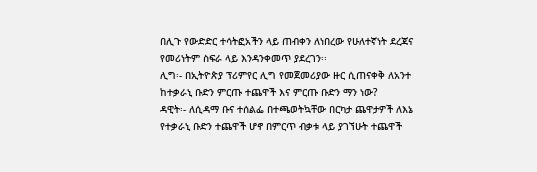በሊጉ የውድድር ተሳትፎአችን ላይ ጠብቀን ለነበረው የሁለተኛነት ደረጃና የመሪነትም ስፍራ ላይ እንዳንቀመጥ ያደረገን፡፡
ሊግ፡- በኢትዮጵያ ፕሪምየር ሊግ የመጀመሪያው ዙር ሲጠናቀቅ ለአንተ ከተቃራኒ ቡድን ምርጡ ተጨዋች እና ምርጡ ቡድን ማን ነው?
ዳዊት፡- ለሲዳማ ቡና ተሰልፌ በተጫወትኳቸው በርካታ ጨዋታዎች ለእኔ የተቃራኒ ቡድን ተጨዋች ሆኖ በምርጥ ብቃቱ ላይ ያገኘሁት ተጨዋች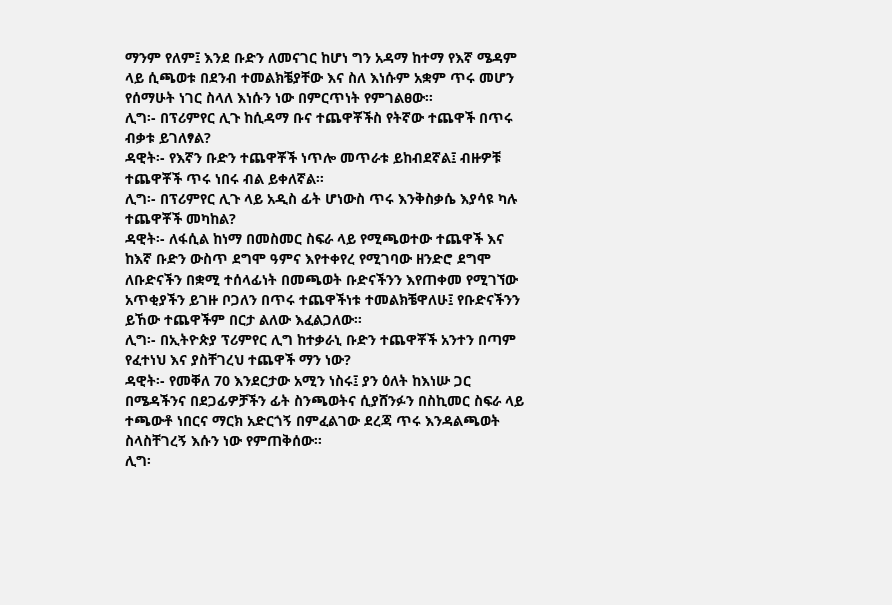ማንም የለም፤ እንደ ቡድን ለመናገር ከሆነ ግን አዳማ ከተማ የእኛ ሜዳም ላይ ሲጫወቱ በደንብ ተመልክቼያቸው እና ስለ እነሱም አቋም ጥሩ መሆን የሰማሁት ነገር ስላለ እነሱን ነው በምርጥነት የምገልፀው፡፡
ሊግ፡- በፕሪምየር ሊጉ ከሲዳማ ቡና ተጨዋቾችስ የትኛው ተጨዋች በጥሩ ብቃቱ ይገለፃል?
ዳዊት፡- የእኛን ቡድን ተጨዋቾች ነጥሎ መጥራቱ ይከብደኛል፤ ብዙዎቹ ተጨዋቾች ጥሩ ነበሩ ብል ይቀለኛል፡፡
ሊግ፡- በፕሪምየር ሊጉ ላይ አዲስ ፊት ሆነውስ ጥሩ እንቅስቃሴ እያሳዩ ካሉ ተጨዋቾች መካከል?
ዳዊት፡- ለፋሲል ከነማ በመስመር ስፍራ ላይ የሚጫወተው ተጨዋች እና ከእኛ ቡድን ውስጥ ደግሞ ዓምና እየተቀየረ የሚገባው ዘንድሮ ደግሞ ለቡድናችን በቋሚ ተሰላፊነት በመጫወት ቡድናችንን እየጠቀመ የሚገኘው አጥቂያችን ይገዙ ቦጋለን በጥሩ ተጨዋችነቱ ተመልክቼዋለሁ፤ የቡድናችንን ይኸው ተጨዋችም በርታ ልለው እፈልጋለው፡፡
ሊግ፡- በኢትዮጵያ ፕሪምየር ሊግ ከተቃራኒ ቡድን ተጨዋቾች አንተን በጣም የፈተነህ እና ያስቸገረህ ተጨዋች ማን ነው?
ዳዊት፡- የመቐለ 70 እንደርታው አሚን ነስሩ፤ ያን ዕለት ከእነሡ ጋር በሜዳችንና በደጋፊዎቻችን ፊት ስንጫወትና ሲያሸንፉን በስኪመር ስፍራ ላይ ተጫውቶ ነበርና ማርክ አድርጎኝ በምፈልገው ደረጃ ጥሩ እንዳልጫወት ስላስቸገረኝ እሱን ነው የምጠቅሰው፡፡
ሊግ፡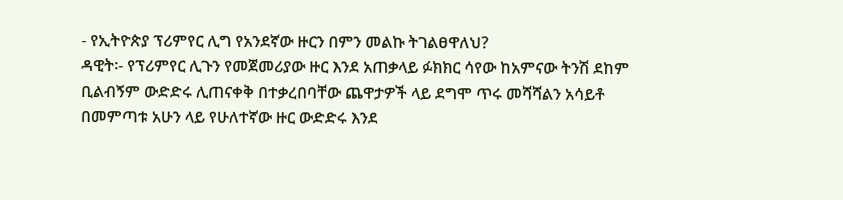- የኢትዮጵያ ፕሪምየር ሊግ የአንደኛው ዙርን በምን መልኩ ትገልፀዋለህ?
ዳዊት፡- የፕሪምየር ሊጉን የመጀመሪያው ዙር እንደ አጠቃላይ ፉክክር ሳየው ከአምናው ትንሽ ደከም ቢልብኝም ውድድሩ ሊጠናቀቅ በተቃረበባቸው ጨዋታዎች ላይ ደግሞ ጥሩ መሻሻልን አሳይቶ በመምጣቱ አሁን ላይ የሁለተኛው ዙር ውድድሩ እንደ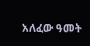አለፈው ዓመት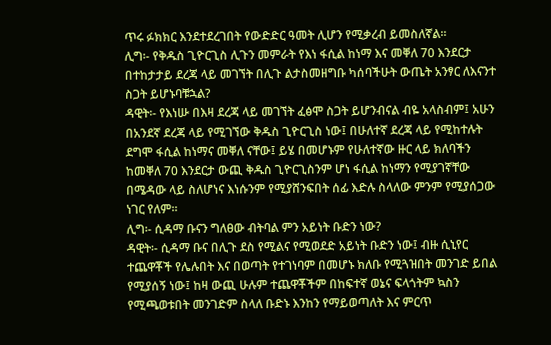ጥሩ ፉክክር እንደተደረገበት የውድድር ዓመት ሊሆን የሚቃረብ ይመስለኛል፡፡
ሊግ፡- የቅዱስ ጊዮርጊስ ሊጉን መምራት የእነ ፋሲል ከነማ እና መቐለ 70 እንደርታ በተከታታይ ደረጃ ላይ መገኘት በሊጉ ልታስመዘግቡ ካሰባችሁት ውጤት አንፃር ለእናንተ ስጋት ይሆኑባቹኋል?
ዳዊት፡- የእነሡ በእዛ ደረጃ ላይ መገኘት ፈፅሞ ስጋት ይሆንብናል ብዬ አላስብም፤ አሁን በአንደኛ ደረጃ ላይ የሚገኘው ቅዱስ ጊዮርጊስ ነው፤ በሁለተኛ ደረጃ ላይ የሚከተሉት ደግሞ ፋሲል ከነማና መቐለ ናቸው፤ ይሄ በመሆኑም የሁለተኛው ዙር ላይ ክለባችን ከመቐለ 70 እንደርታ ውጪ ቅዱስ ጊዮርጊስንም ሆነ ፋሲል ከነማን የሚያገኛቸው በሜዳው ላይ ስለሆነና እነሱንም የሚያሸንፍበት ሰፊ እድሉ ስላለው ምንም የሚያሰጋው ነገር የለም፡፡
ሊግ፡- ሲዳማ ቡናን ግለፀው ብትባል ምን አይነት ቡድን ነው?
ዳዊት፡- ሲዳማ ቡና በሊጉ ደስ የሚልና የሚወደድ አይነት ቡድን ነው፤ ብዙ ሲኒየር ተጨዋቾች የሌሉበት እና በወጣት የተገነባም በመሆኑ ክለቡ የሚጓዝበት መንገድ ይበል የሚያሰኝ ነው፤ ከዛ ውጪ ሁሉም ተጨዋቾችም በከፍተኛ ወኔና ፍላጎትም ኳስን የሚጫወቱበት መንገድም ስላለ ቡድኑ እንከን የማይወጣለት እና ምርጥ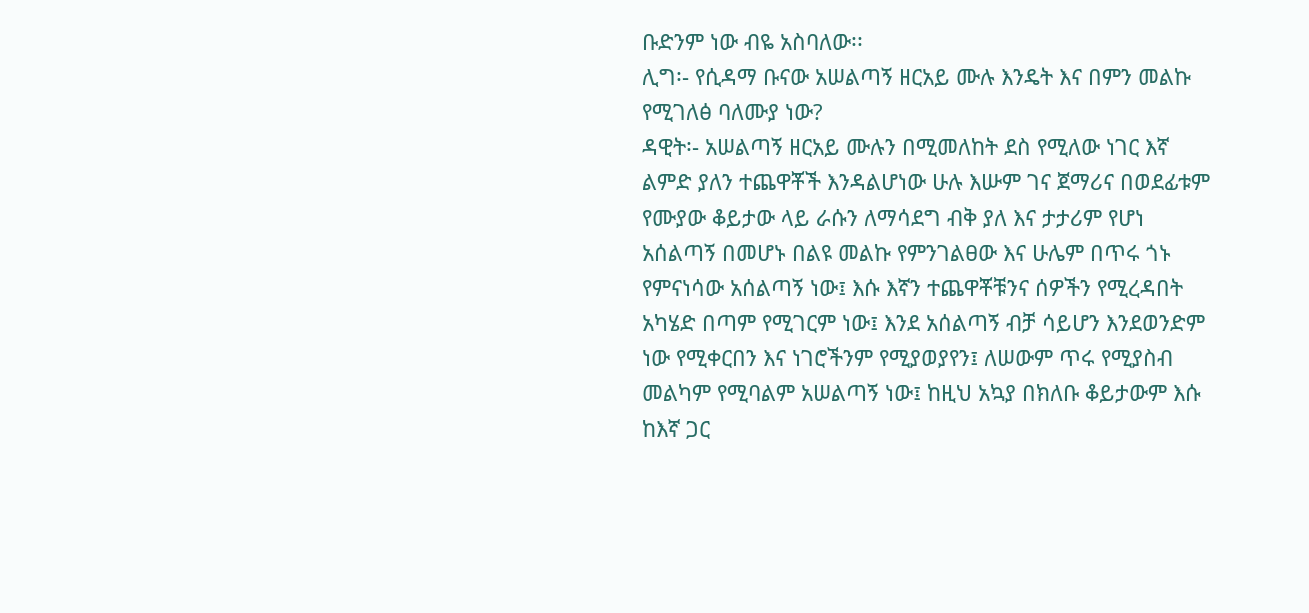ቡድንም ነው ብዬ አስባለው፡፡
ሊግ፡- የሲዳማ ቡናው አሠልጣኝ ዘርአይ ሙሉ እንዴት እና በምን መልኩ የሚገለፅ ባለሙያ ነው?
ዳዊት፡- አሠልጣኝ ዘርአይ ሙሉን በሚመለከት ደስ የሚለው ነገር እኛ ልምድ ያለን ተጨዋቾች እንዳልሆነው ሁሉ እሡም ገና ጀማሪና በወደፊቱም የሙያው ቆይታው ላይ ራሱን ለማሳደግ ብቅ ያለ እና ታታሪም የሆነ አሰልጣኝ በመሆኑ በልዩ መልኩ የምንገልፀው እና ሁሌም በጥሩ ጎኑ የምናነሳው አሰልጣኝ ነው፤ እሱ እኛን ተጨዋቾቹንና ሰዎችን የሚረዳበት አካሄድ በጣም የሚገርም ነው፤ እንደ አሰልጣኝ ብቻ ሳይሆን እንደወንድም ነው የሚቀርበን እና ነገሮችንም የሚያወያየን፤ ለሠውም ጥሩ የሚያስብ መልካም የሚባልም አሠልጣኝ ነው፤ ከዚህ አኳያ በክለቡ ቆይታውም እሱ ከእኛ ጋር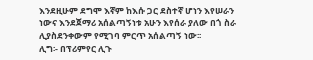እንደዚሁም ደግሞ እኛም ከእሱ ጋር ደስተኛ ሆነን እየሠራን ነውና እንደጀማሪ አሰልጣኝነቱ አሁን እየሰራ ያለው በጎ ስራ ሊያስደንቀውም የሚገባ ምርጥ አሰልጣኝ ነው፡፡
ሊግ፡- በፕሪምየር ሊጉ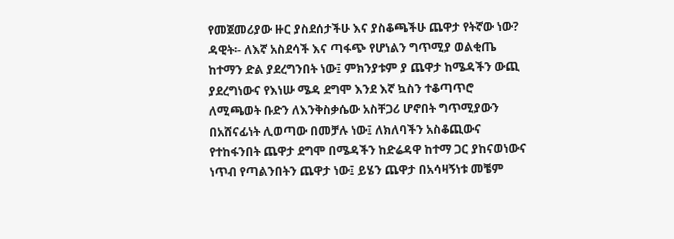የመጀመሪያው ዙር ያስደሰታችሁ እና ያስቆጫችሁ ጨዋታ የትኛው ነው?
ዳዊት፡- ለእኛ አስደሳች እና ጣፋጭ የሆነልን ግጥሚያ ወልቂጤ ከተማን ድል ያደረግንበት ነው፤ ምክንያቱም ያ ጨዋታ ከሜዳችን ውጪ ያደረግነውና የእነሡ ሜዳ ደግሞ እንደ እኛ ኳስን ተቆጣጥሮ ለሚጫወት ቡድን ለእንቅስቃሴው አስቸጋሪ ሆኖበት ግጥሚያውን በአሸናፊነት ሊወጣው በመቻሉ ነው፤ ለክለባችን አስቆጪውና የተከፋንበት ጨዋታ ደግሞ በሜዳችን ከድሬዳዋ ከተማ ጋር ያከናወነውና ነጥብ የጣልንበትን ጨዋታ ነው፤ ይሄን ጨዋታ በአሳዛኝነቱ መቼም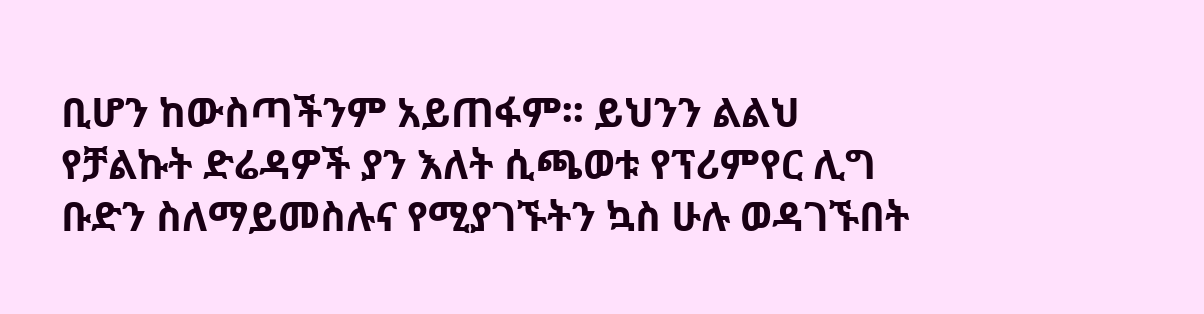ቢሆን ከውስጣችንም አይጠፋም፡፡ ይህንን ልልህ የቻልኩት ድሬዳዎች ያን እለት ሲጫወቱ የፕሪምየር ሊግ ቡድን ስለማይመስሉና የሚያገኙትን ኳስ ሁሉ ወዳገኙበት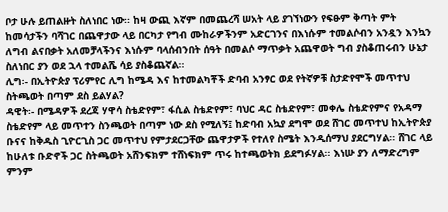ቦታ ሁሉ ይጠልዙት ስለነበር ነው፡፡ ከዛ ውጪ እኛም በመጨረሻ ሠአት ላይ ያገኘነውን የፍፁም ቅጣት ምት ከመሳታችን ባሻገር በጨዋታው ላይ በርካታ የግብ ሙከራዎችንም አድርገንና በእነሱም ተመልሶብን አንዷን እንኳን ለግብ ልናበቃት አለመቻላችንና እነሱም ባላሰብንበት ሰዓት በመልሶ ማጥቃት አጨዋወት ግብ ያስቆጠሩብን ሁኔታ ስለነበር ያን ወደ ኋላ ተመልሼ ሳይ ያስቆጨኛል፡፡
ሊግ፡- በኢትዮጵያ ፕሪምየር ሊግ ከሜዳ እና ከተመልካቾች ድባብ አንፃር ወደ የትኛዎቹ ስታድየሞች መጥተህ ስትጫወት በጣም ደስ ይልሃል?
ዳዊት፡- በሜዳዎች ደረጃ ሃዋሳ ስቴድየም፣ ፋሲል ስቴድየም፣ ባህር ዳር ስቴድየም፣ መቀሌ ስቴድየምና የአዳማ ስቴድየም ላይ መጥተን ስንጫወት በጣም ነው ደስ የሚለኝ፤ ከድባብ አኳያ ደግሞ ወደ ሸገር መጥተህ ከኢትዮጵያ ቡናና ከቅዱስ ጊዮርጊስ ጋር መጥተህ የምታደርጋቸው ጨዋታዎች የተለየ ስሜት እንዲሰማህ ያደርግሃል፡፡ ሸገር ላይ ከሁለቱ ቡድኖች ጋር ስትጫወት አሸንፍክም ተሸነፍክም ጥሩ ከተጫወትክ ይደግፉሃል፡፡ እነሡ ያን ለማድረግም ምንም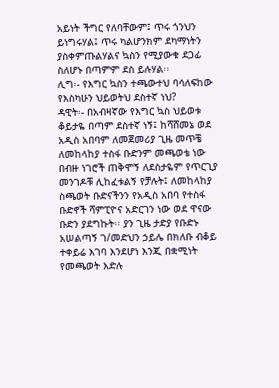አይነት ችግር የለባቸውም፤ ጥሩ ጎንህን ይነግሩሃል፤ ጥሩ ካልሆንክም ደካማነትን ያስቀምጡልሃልና ኳስን የሚያውቁ ደጋፊ ስለሆኑ በጣምም ደስ ይሉሃል፡፡
ሊግ፡- የእግር ኳስን ተጫውተህ ባሳለፍከው የእስካሁን ህይወትህ ደስተኛ ነህ?
ዳዊት፡- በአብዛኛው የእግር ኳስ ህይወቱ ቆይታዬ በጣም ደስተኛ ነኝ፤ ከሻሸመኔ ወደ አዲስ አበባም ለመጀመሪያ ጊዜ መጥቼ ለመከላከያ ተስፋ ቡድንም መጫወቴ ነው በብዙ ነገሮች ጠቅሞኝ ለደስታዬም የጥርጊያ መንገዶቹ ሊከፈቱልኝ የቻሉት፤ ለመከላከያ ስጫወት ቡድናችንን የአዲስ አበባ የተስፋ ቡድኖች ሻምፒዮና አድርገን ነው ወደ ዋናው ቡድን ያደግኩት፡፡ ያን ጊዜ ታድያ የቡድኑ አሠልጣኝ ገ/መድህን ኃይሌ በክለቡ ብቆይ ተቀይሬ እገባ እንደሆነ እንጂ በቋሚነት የመጫወት እድሉ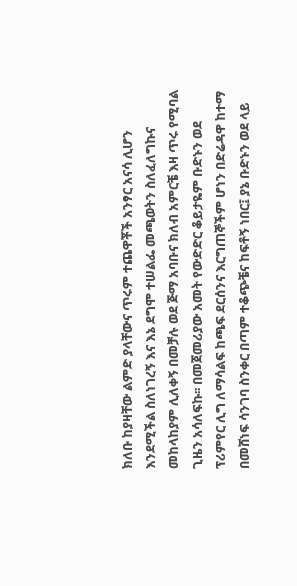ክለቡ ከያዛቸው ልምድ ያላቸውና ጥሩም ተጨዋቾች አንፃር አናሳ ሊሆን እንደሚችል ስለነገረኝ እና እኔ ደግሞ ተሠልፌ መጫወትን ስለፈለግኩና መከላከያም ሊለቀኝ በመቻሉ ወደ ጅማ አባቡና ክለብ አምርቼ እዛ ጥሩ የሚባል ጊዜን አሳለፍኩ፡፡ በመጀመሪያው አመት የውድድር ቆይታዬም ቡድኑን ወደ ፕሪምየር ሊግ ለማሳልፍ ከጫፍ ደርሰንና እርግጠኞችም ሆነን በድሬዳዋ ከተማ በመሸነፍ ሳንገባ ስንቀር በጣም ተቆጭቼና ከፍቶኝ ነበር፤ ያኔ ቡድኑን ወደ ላይ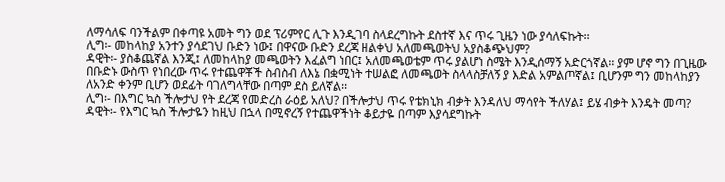ለማሳለፍ ባንችልም በቀጣዩ አመት ግን ወደ ፕሪምየር ሊጉ እንዲገባ ስላደረግኩት ደስተኛ እና ጥሩ ጊዜን ነው ያሳለፍኩት፡፡
ሊግ፡- መከላከያ አንተን ያሳደገህ ቡድን ነው፤ በዋናው ቡድን ደረጃ ዘልቀህ አለመጫወትህ አያስቆጭህም?
ዳዊት፡- ያስቆጨኛል እንጂ፤ ለመከላከያ መጫወትን እፈልግ ነበር፤ አለመጫወቴም ጥሩ ያልሆነ ስሜት እንዲሰማኝ አድርጎኛል፡፡ ያም ሆኖ ግን በጊዜው በቡድኑ ውስጥ የነበረው ጥሩ የተጨዋቾች ስብስብ ለእኔ በቋሚነት ተሠልፎ ለመጫወት ስላላስቻለኝ ያ እድል አምልጦኛል፤ ቢሆንም ግን መከላከያን ለአንድ ቀንም ቢሆን ወደፊት ባገለግላቸው በጣም ደስ ይለኛል፡፡
ሊግ፡- በእግር ኳስ ችሎታህ የት ደረጃ የመድረስ ራዕይ አለህ? በችሎታህ ጥሩ የቴክኒክ ብቃት እንዳለህ ማሳየት ችለሃል፤ ይሄ ብቃት እንዴት መጣ?
ዳዊት፡- የእግር ኳስ ችሎታዬን ከዚህ በኋላ በሚኖረኝ የተጨዋችነት ቆይታዬ በጣም እያሳደግኩት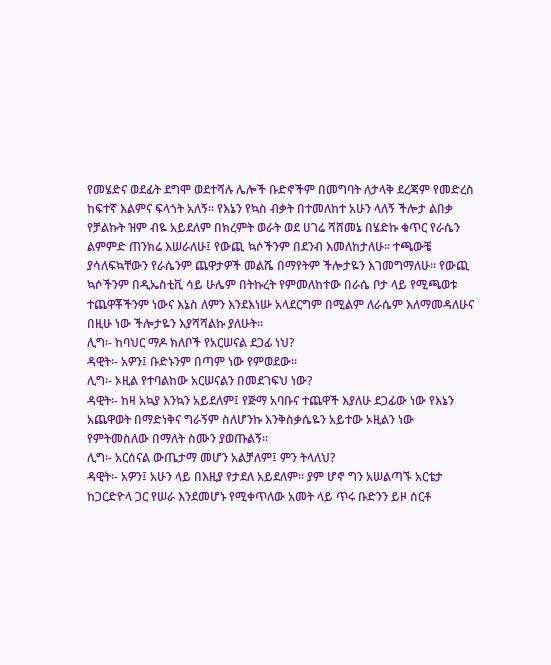የመሄድና ወደፊት ደግሞ ወደተሻሉ ሌሎች ቡድኖችም በመግባት ለታላቅ ደረጃም የመድረስ ከፍተኛ እልምና ፍላጎት አለኝ፡፡ የእኔን የኳስ ብቃት በተመለከተ አሁን ላለኝ ችሎታ ልበቃ የቻልኩት ዝም ብዬ አይደለም በክረምት ወራት ወደ ሀገሬ ሻሸመኔ በሄድኩ ቁጥር የራሴን ልምምድ ጠንክሬ እሠራለሁ፤ የውጪ ኳሶችንም በደንብ እመለከታለሁ፡፡ ተጫውቼ ያሳለፍኳቸውን የራሴንም ጨዋታዎች መልሼ በማየትም ችሎታዬን እገመግማለሁ፡፡ የውጪ ኳሶችንም በዲኤስቲቪ ሳይ ሁሌም በትኩረት የምመለከተው በራሴ ቦታ ላይ የሚጫወቱ ተጨዋቾችንም ነውና እኔስ ለምን እንደእነሡ አላደርግም በሚልም ለራሴም እለማመዳለሁና በዚሁ ነው ችሎታዬን እያሻሻልኩ ያለሁት፡፡
ሊግ፡- ከባህር ማዶ ክለቦች የአርሠናል ደጋፊ ነህ?
ዳዊት፡- አዎን፤ ቡድኑንም በጣም ነው የምወደው፡፡
ሊግ፡- ኦዚል የተባልከው አርሠናልን በመደገፍህ ነው?
ዳዊት፡- ከዛ አኳያ እንኳን አይደለም፤ የጅማ አባቡና ተጨዋች እያለሁ ደጋፊው ነው የእኔን አጨዋወት በማድነቅና ግራኝም ስለሆንኩ እንቅስቃሴዬን አይተው ኦዚልን ነው የምትመስለው በማለት ስሙን ያወጡልኝ፡፡
ሊግ፡- አርሰናል ውጤታማ መሆን አልቻለም፤ ምን ትላለህ?
ዳዊት፡- አዎን፤ አሁን ላይ በእዚያ የታደለ አይደለም፡፡ ያም ሆኖ ግን አሠልጣኙ አርቴታ ከጋርድዮላ ጋር የሠራ እንደመሆኑ የሚቀጥለው አመት ላይ ጥሩ ቡድንን ይዞ ሰርቶ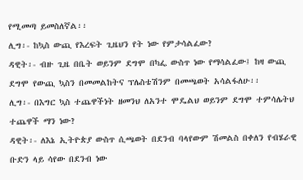የሚመጣ ይመስለኛል፡፡
ሊግ፡- ከኳስ ውጪ የእረፍት ጊዜህን የት ነው የምታሳልፈው?
ዳዊት፡- ብዙ ጊዜ በቤት ወይንም ደግሞ በካፌ ውስጥ ነው የማሳልፈው፤ ከዛ ውጪ ደግሞ የውጪ ኳስን በመመልከትና ፕሌስቴሽንም በመጫወት አሳልፋለሁ፡፡
ሊግ፡- በእግር ኳስ ተጨዋችነት ዘመንህ ለአንተ ሞዴልህ ወይንም ደግሞ ተምሳሌትህ ተጨዋች ማን ነው?
ዳዊት፡- ለእኔ ኢትዮጵያ ውስጥ ሲጫወት በደንብ ባላየውም ሽመልስ በቀለን የብሄራዊ ቡድን ላይ ሳየው በደንብ ነው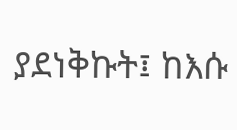ያደነቅኩት፤ ከእሱ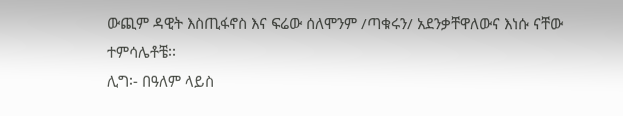ውጪም ዳዊት እስጢፋኖስ እና ፍሬው ሰለሞንም /ጣቁሩን/ አደንቃቸዋለውና እነሱ ናቸው ተምሳሌቶቼ፡፡
ሊግ፡- በዓለም ላይስ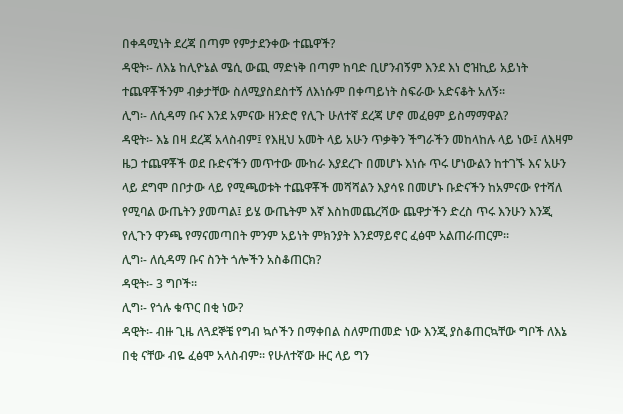በቀዳሚነት ደረጃ በጣም የምታደንቀው ተጨዋች?
ዳዊት፡- ለእኔ ከሊዮኔል ሜሲ ውጪ ማድነቅ በጣም ከባድ ቢሆንብኝም እንደ እነ ሮዝኪይ አይነት ተጨዋቾችንም ብቃታቸው ስለሚያስደስተኝ ለእነሱም በቀጣይነት ስፍራው አድናቆት አለኝ፡፡
ሊግ፡- ለሲዳማ ቡና እንደ አምናው ዘንድሮ የሊጉ ሁለተኛ ደረጃ ሆኖ መፈፀም ይስማማዋል?
ዳዊት፡- እኔ በዛ ደረጃ አላስብም፤ የእዚህ አመት ላይ አሁን ጥቃቅን ችግራችን መከላከሉ ላይ ነው፤ ለእዛም ዜጋ ተጨዋቾች ወደ ቡድናችን መጥተው ሙከራ እያደረጉ በመሆኑ እነሱ ጥሩ ሆነውልን ከተገኙ እና አሁን ላይ ደግሞ በቦታው ላይ የሚጫወቱት ተጨዋቾች መሻሻልን እያሳዩ በመሆኑ ቡድናችን ከአምናው የተሻለ የሚባል ውጤትን ያመጣል፤ ይሄ ውጤትም እኛ እስከመጨረሻው ጨዋታችን ድረስ ጥሩ እንሁን እንጂ የሊጉን ዋንጫ የማናመጣበት ምንም አይነት ምክንያት እንደማይኖር ፈፅሞ አልጠራጠርም፡፡
ሊግ፡- ለሲዳማ ቡና ስንት ጎሎችን አስቆጠርክ?
ዳዊት፡- 3 ግቦች፡፡
ሊግ፡- የጎሉ ቁጥር በቂ ነው?
ዳዊት፡- ብዙ ጊዜ ለጓደኞቼ የግብ ኳሶችን በማቀበል ስለምጠመድ ነው እንጂ ያስቆጠርኳቸው ግቦች ለእኔ በቂ ናቸው ብዬ ፈፅሞ አላስብም፡፡ የሁለተኛው ዙር ላይ ግን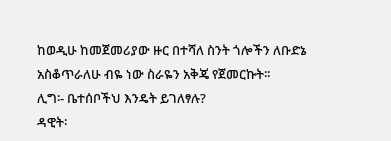ከወዲሁ ከመጀመሪያው ዙር በተሻለ ስንት ጎሎችን ለቡድኔ አስቆጥራለሁ ብዬ ነው ስራዬን አቅጄ የጀመርኩት፡፡
ሊግ፡- ቤተሰቦችህ እንዴት ይገለፃሉ?
ዳዊት፡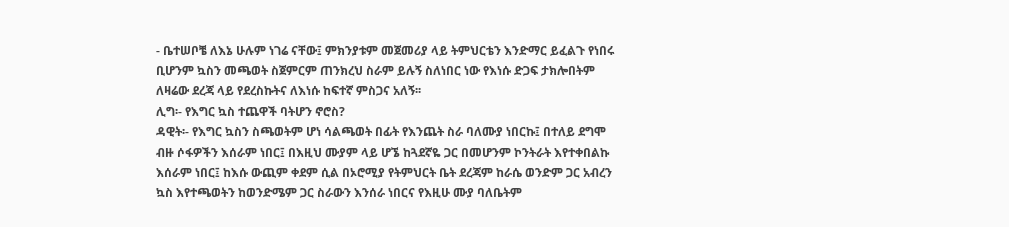- ቤተሠቦቼ ለእኔ ሁሉም ነገሬ ናቸው፤ ምክንያቱም መጀመሪያ ላይ ትምህርቴን እንድማር ይፈልጉ የነበሩ ቢሆንም ኳስን መጫወት ስጀምርም ጠንክረህ ስራም ይሉኝ ስለነበር ነው የእነሱ ድጋፍ ታክሎበትም ለዛሬው ደረጃ ላይ የደረስኩትና ለእነሱ ከፍተኛ ምስጋና አለኝ፡፡
ሊግ፡- የእግር ኳስ ተጨዋች ባትሆን ኖሮስ?
ዳዊት፡- የእግር ኳስን ስጫወትም ሆነ ሳልጫወት በፊት የእንጨት ስራ ባለሙያ ነበርኩ፤ በተለይ ደግሞ ብዙ ሶፋዎችን እሰራም ነበር፤ በእዚህ ሙያም ላይ ሆኜ ከጓደኛዬ ጋር በመሆንም ኮንትራት እየተቀበልኩ እሰራም ነበር፤ ከእሱ ውጪም ቀደም ሲል በኦሮሚያ የትምህርት ቤት ደረጃም ከራሴ ወንድም ጋር አብረን ኳስ እየተጫወትን ከወንድሜም ጋር ስራውን እንሰራ ነበርና የእዚሁ ሙያ ባለቤትም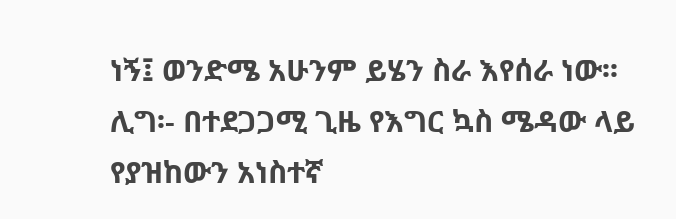ነኝ፤ ወንድሜ አሁንም ይሄን ስራ እየሰራ ነው፡፡
ሊግ፡- በተደጋጋሚ ጊዜ የእግር ኳስ ሜዳው ላይ የያዝከውን አነስተኛ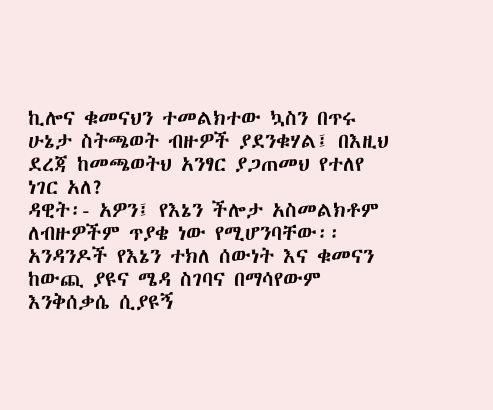ኪሎና ቁመናህን ተመልክተው ኳስን በጥሩ ሁኔታ ስትጫወት ብዙዎች ያደንቁሃል፤ በእዚህ ደረጃ ከመጫወትህ አንፃር ያጋጠመህ የተለየ ነገር አለ?
ዳዊት፡- አዎን፤ የእኔን ችሎታ አስመልክቶም ለብዙዎችም ጥያቄ ነው የሚሆንባቸው፡፡ አንዳንዶች የእኔን ተክለ ሰውነት እና ቁመናን ከውጪ ያዩና ሜዳ ስገባና በማሳየውም እንቅሰቃሴ ሲያዩኝ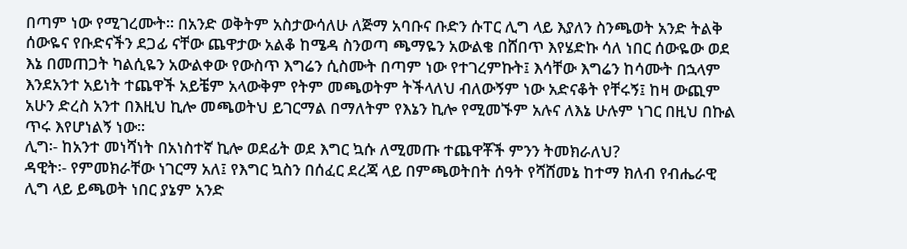በጣም ነው የሚገረሙት፡፡ በአንድ ወቅትም አስታውሳለሁ ለጅማ አባቡና ቡድን ሱፐር ሊግ ላይ እያለን ስንጫወት አንድ ትልቅ ሰውዬና የቡድናችን ደጋፊ ናቸው ጨዋታው አልቆ ከሜዳ ስንወጣ ጫማዬን አውልቄ በሸበጥ እየሄድኩ ሳለ ነበር ሰውዬው ወደ እኔ በመጠጋት ካልሲዬን አውልቀው የውስጥ እግሬን ሲስሙት በጣም ነው የተገረምኩት፤ እሳቸው እግሬን ከሳሙት በኋላም እንደአንተ አይነት ተጨዋች አይቼም አላውቅም የትም መጫወትም ትችላለህ ብለውኝም ነው አድናቆት የቸሩኝ፤ ከዛ ውጪም አሁን ድረስ አንተ በእዚህ ኪሎ መጫወትህ ይገርማል በማለትም የእኔን ኪሎ የሚመኙም አሉና ለእኔ ሁሉም ነገር በዚህ በኩል ጥሩ እየሆነልኝ ነው፡፡
ሊግ፡- ከአንተ መነሻነት በአነስተኛ ኪሎ ወደፊት ወደ እግር ኳሱ ለሚመጡ ተጨዋቾች ምንን ትመክራለህ?
ዳዊት፡- የምመክራቸው ነገርማ አለ፤ የእግር ኳስን በሰፈር ደረጃ ላይ በምጫወትበት ሰዓት የሻሸመኔ ከተማ ክለብ የብሔራዊ ሊግ ላይ ይጫወት ነበር ያኔም አንድ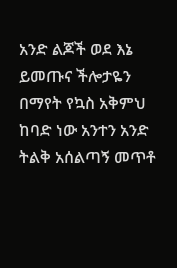አንድ ልጆች ወደ እኔ ይመጡና ችሎታዬን በማየት የኳስ አቅምህ ከባድ ነው አንተን አንድ ትልቅ አሰልጣኝ መጥቶ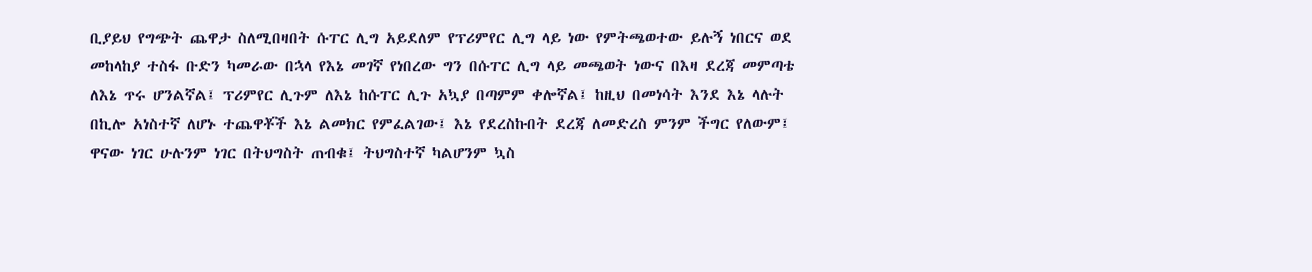ቢያይህ የግጭት ጨዋታ ስለሚበዛበት ሱፐር ሊግ አይደለም የፕሪምየር ሊግ ላይ ነው የምትጫወተው ይሉኝ ነበርና ወደ መከላከያ ተስፋ ቡድን ካመራው በኋላ የእኔ መገኛ የነበረው ግን በሱፐር ሊግ ላይ መጫወት ነውና በእዛ ደረጃ መምጣቴ ለእኔ ጥሩ ሆንልኛል፤ ፕሪምየር ሊጉም ለእኔ ከሱፐር ሊጉ አኳያ በጣምም ቀሎኛል፤ ከዚህ በመነሳት እንደ እኔ ላሉት በኪሎ አነስተኛ ለሆኑ ተጨዋቾች እኔ ልመክር የምፈልገው፤ እኔ የደረስኩበት ደረጃ ለመድረስ ምንም ችግር የለውም፤ ዋናው ነገር ሁሉንም ነገር በትህግስት ጠብቁ፤ ትህግስተኛ ካልሆንም ኳስ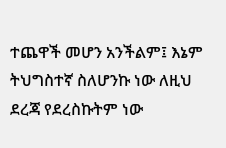ተጨዋች መሆን አንችልም፤ እኔም ትህግስተኛ ስለሆንኩ ነው ለዚህ ደረጃ የደረስኩትም ነው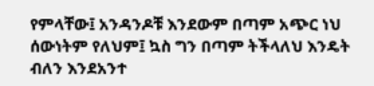የምላቸው፤ አንዳንዶቹ እንደውም በጣም አጭር ነህ ሰውነትም የለህም፤ ኳስ ግን በጣም ትችላለህ እንዴት ብለን እንደአንተ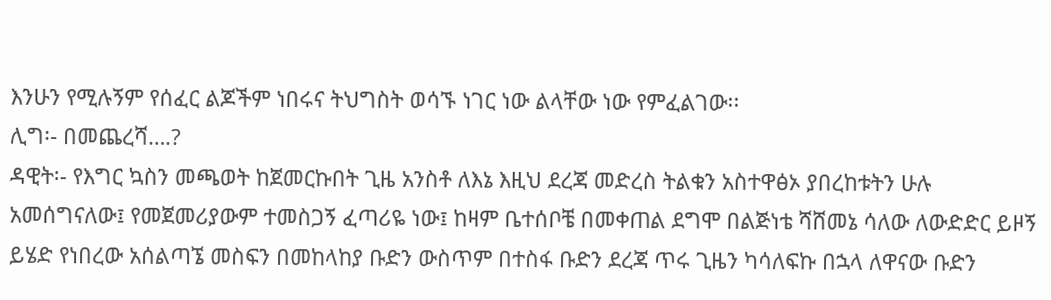እንሁን የሚሉኝም የሰፈር ልጆችም ነበሩና ትህግስት ወሳኙ ነገር ነው ልላቸው ነው የምፈልገው፡፡
ሊግ፡- በመጨረሻ….?
ዳዊት፡- የእግር ኳስን መጫወት ከጀመርኩበት ጊዜ አንስቶ ለእኔ እዚህ ደረጃ መድረስ ትልቁን አስተዋፅኦ ያበረከቱትን ሁሉ አመሰግናለው፤ የመጀመሪያውም ተመስጋኝ ፈጣሪዬ ነው፤ ከዛም ቤተሰቦቼ በመቀጠል ደግሞ በልጅነቴ ሻሸመኔ ሳለው ለውድድር ይዞኝ ይሄድ የነበረው አሰልጣኜ መስፍን በመከላከያ ቡድን ውስጥም በተስፋ ቡድን ደረጃ ጥሩ ጊዜን ካሳለፍኩ በኋላ ለዋናው ቡድን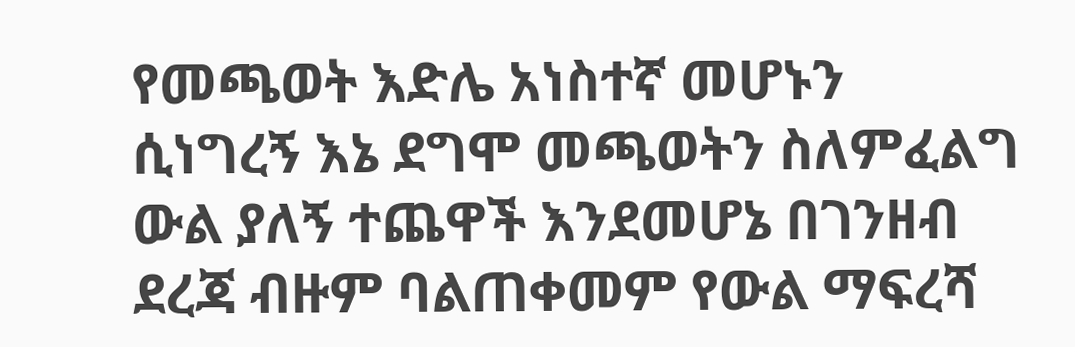የመጫወት እድሌ አነስተኛ መሆኑን ሲነግረኝ እኔ ደግሞ መጫወትን ስለምፈልግ ውል ያለኝ ተጨዋች እንደመሆኔ በገንዘብ ደረጃ ብዙም ባልጠቀመም የውል ማፍረሻ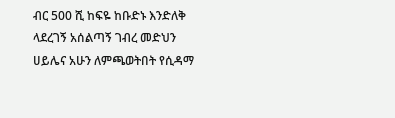ብር 500 ሺ ከፍዬ ከቡድኑ እንድለቅ ላደረገኝ አሰልጣኝ ገብረ መድህን ሀይሌና አሁን ለምጫወትበት የሲዳማ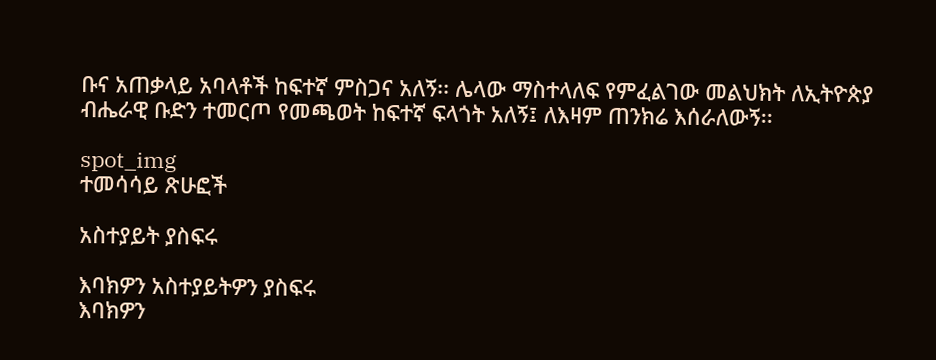ቡና አጠቃላይ አባላቶች ከፍተኛ ምስጋና አለኝ፡፡ ሌላው ማስተላለፍ የምፈልገው መልህክት ለኢትዮጵያ ብሔራዊ ቡድን ተመርጦ የመጫወት ከፍተኛ ፍላጎት አለኝ፤ ለእዛም ጠንክሬ እሰራለውኝ፡፡

spot_img
ተመሳሳይ ጽሁፎች

አስተያይት ያስፍሩ

እባክዎን አስተያይትዎን ያስፍሩ
እባክዎን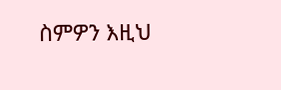ስምዎን እዚህ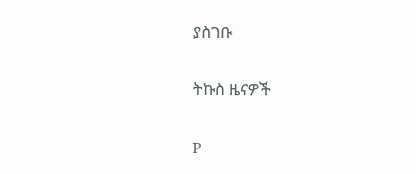ያስገቡ

ትኩስ ዜናዎች

P